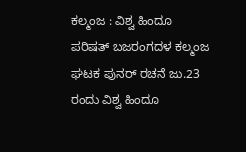ಕಲ್ಮಂಜ : ವಿಶ್ವ ಹಿಂದೂ ಪರಿಷತ್ ಬಜರಂಗದಳ ಕಲ್ಮಂಜ ಘಟಕ ಪುನರ್ ರಚನೆ ಜು.23 ರಂದು ವಿಶ್ವ ಹಿಂದೂ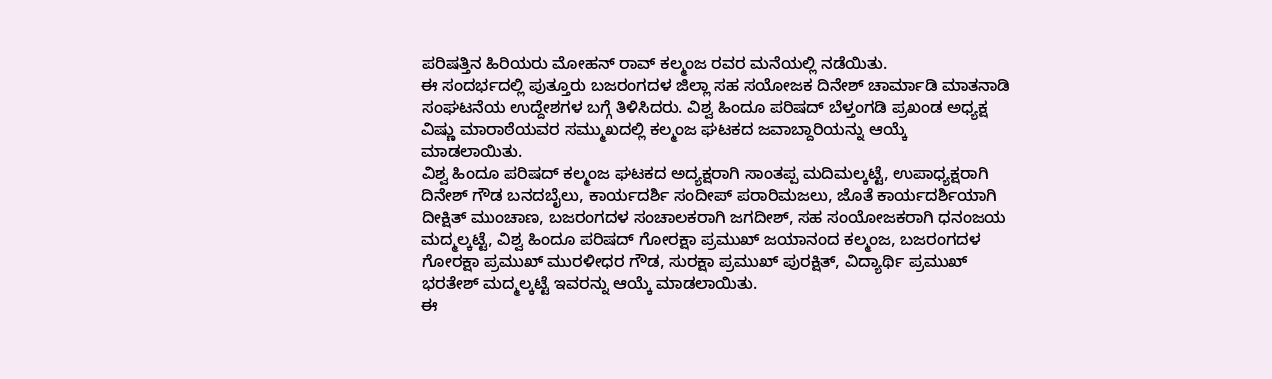ಪರಿಷತ್ತಿನ ಹಿರಿಯರು ಮೋಹನ್ ರಾವ್ ಕಲ್ಮಂಜ ರವರ ಮನೆಯಲ್ಲಿ ನಡೆಯಿತು.
ಈ ಸಂದರ್ಭದಲ್ಲಿ ಪುತ್ತೂರು ಬಜರಂಗದಳ ಜಿಲ್ಲಾ ಸಹ ಸಯೋಜಕ ದಿನೇಶ್ ಚಾರ್ಮಾಡಿ ಮಾತನಾಡಿ ಸಂಘಟನೆಯ ಉದ್ದೇಶಗಳ ಬಗ್ಗೆ ತಿಳಿಸಿದರು. ವಿಶ್ವ ಹಿಂದೂ ಪರಿಷದ್ ಬೆಳ್ತಂಗಡಿ ಪ್ರಖಂಡ ಅಧ್ಯಕ್ಷ ವಿಷ್ಣು ಮಾರಾಠೆಯವರ ಸಮ್ಮುಖದಲ್ಲಿ ಕಲ್ಮಂಜ ಘಟಕದ ಜವಾಬ್ದಾರಿಯನ್ನು ಆಯ್ಕೆ ಮಾಡಲಾಯಿತು.
ವಿಶ್ವ ಹಿಂದೂ ಪರಿಷದ್ ಕಲ್ಮಂಜ ಘಟಕದ ಅದ್ಯಕ್ಷರಾಗಿ ಸಾಂತಪ್ಪ ಮದಿಮಲ್ಕಟ್ಟೆ, ಉಪಾಧ್ಯಕ್ಷರಾಗಿ ದಿನೇಶ್ ಗೌಡ ಬನದಬೈಲು, ಕಾರ್ಯದರ್ಶಿ ಸಂದೀಪ್ ಪರಾರಿಮಜಲು, ಜೊತೆ ಕಾರ್ಯದರ್ಶಿಯಾಗಿ ದೀಕ್ಷಿತ್ ಮುಂಚಾಣ, ಬಜರಂಗದಳ ಸಂಚಾಲಕರಾಗಿ ಜಗದೀಶ್, ಸಹ ಸಂಯೋಜಕರಾಗಿ ಧನಂಜಯ ಮದ್ಮಲ್ಕಟ್ಟೆ, ವಿಶ್ವ ಹಿಂದೂ ಪರಿಷದ್ ಗೋರಕ್ಷಾ ಪ್ರಮುಖ್ ಜಯಾನಂದ ಕಲ್ಮಂಜ, ಬಜರಂಗದಳ ಗೋರಕ್ಷಾ ಪ್ರಮುಖ್ ಮುರಳೀಧರ ಗೌಡ, ಸುರಕ್ಷಾ ಪ್ರಮುಖ್ ಪುರಕ್ಷಿತ್, ವಿದ್ಯಾರ್ಥಿ ಪ್ರಮುಖ್ ಭರತೇಶ್ ಮದ್ಮಲ್ಕಟ್ಟೆ ಇವರನ್ನು ಆಯ್ಕೆ ಮಾಡಲಾಯಿತು.
ಈ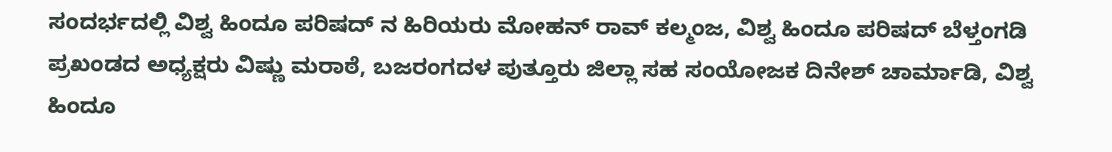ಸಂದರ್ಭದಲ್ಲಿ ವಿಶ್ವ ಹಿಂದೂ ಪರಿಷದ್ ನ ಹಿರಿಯರು ಮೋಹನ್ ರಾವ್ ಕಲ್ಮಂಜ, ವಿಶ್ವ ಹಿಂದೂ ಪರಿಷದ್ ಬೆಳ್ತಂಗಡಿ ಪ್ರಖಂಡದ ಅಧ್ಯಕ್ಷರು ವಿಷ್ಣು ಮರಾಠೆ, ಬಜರಂಗದಳ ಪುತ್ತೂರು ಜಿಲ್ಲಾ ಸಹ ಸಂಯೋಜಕ ದಿನೇಶ್ ಚಾರ್ಮಾಡಿ, ವಿಶ್ವ ಹಿಂದೂ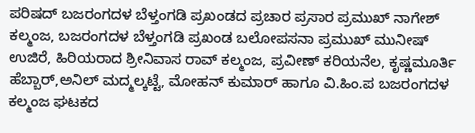ಪರಿಷದ್ ಬಜರಂಗದಳ ಬೆಳ್ತಂಗಡಿ ಪ್ರಖಂಡದ ಪ್ರಚಾರ ಪ್ರಸಾರ ಪ್ರಮುಖ್ ನಾಗೇಶ್ ಕಲ್ಮಂಜ, ಬಜರಂಗದಳ ಬೆಳ್ತಂಗಡಿ ಪ್ರಖಂಡ ಬಲೋಪಸನಾ ಪ್ರಮುಖ್ ಮುನೀಷ್ ಉಜಿರೆ, ಹಿರಿಯರಾದ ಶ್ರೀನಿವಾಸ ರಾವ್ ಕಲ್ಮಂಜ, ಪ್ರವೀಣ್ ಕರಿಯನೆಲ, ಕೃಷ್ಣಮೂರ್ತಿ ಹೆಬ್ಬಾರ್,ಅನಿಲ್ ಮದ್ಮಲ್ಕಟ್ಟೆ, ಮೋಹನ್ ಕುಮಾರ್ ಹಾಗೂ ವಿ.ಹಿಂ.ಪ ಬಜರಂಗದಳ ಕಲ್ಮಂಜ ಘಟಕದ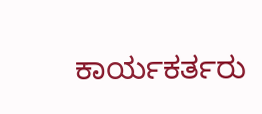ಕಾರ್ಯಕರ್ತರು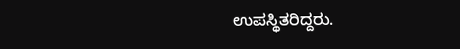ಉಪಸ್ಥಿತರಿದ್ದರು.